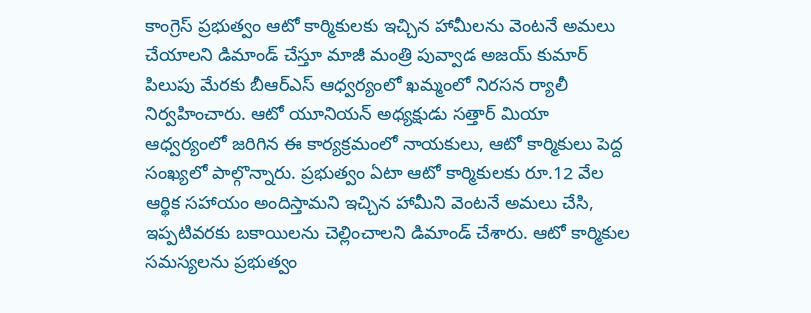కాంగ్రెస్ ప్రభుత్వం ఆటో కార్మికులకు ఇచ్చిన హామీలను వెంటనే అమలు చేయాలని డిమాండ్ చేస్తూ మాజీ మంత్రి పువ్వాడ అజయ్ కుమార్ పిలుపు మేరకు బీఆర్ఎస్ ఆధ్వర్యంలో ఖమ్మంలో నిరసన ర్యాలీ నిర్వహించారు. ఆటో యూనియన్ అధ్యక్షుడు సత్తార్ మియా ఆధ్వర్యంలో జరిగిన ఈ కార్యక్రమంలో నాయకులు, ఆటో కార్మికులు పెద్ద సంఖ్యలో పాల్గొన్నారు. ప్రభుత్వం ఏటా ఆటో కార్మికులకు రూ.12 వేల ఆర్థిక సహాయం అందిస్తామని ఇచ్చిన హామీని వెంటనే అమలు చేసి, ఇప్పటివరకు బకాయిలను చెల్లించాలని డిమాండ్ చేశారు. ఆటో కార్మికుల సమస్యలను ప్రభుత్వం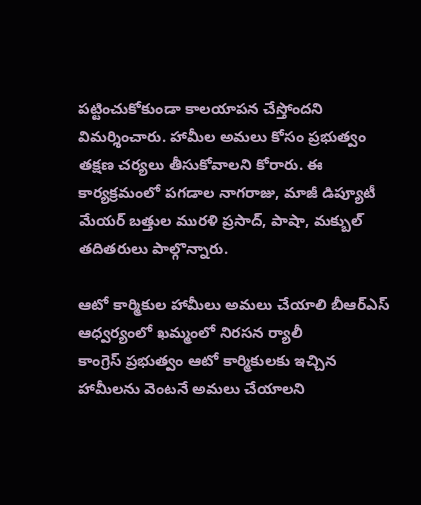పట్టించుకోకుండా కాలయాపన చేస్తోందని విమర్శించారు. హామీల అమలు కోసం ప్రభుత్వం తక్షణ చర్యలు తీసుకోవాలని కోరారు. ఈ కార్యక్రమంలో పగడాల నాగరాజు, మాజీ డిప్యూటీ మేయర్ బత్తుల మురళి ప్రసాద్, పాషా, మక్బుల్ తదితరులు పాల్గొన్నారు.

ఆటో కార్మికుల హామీలు అమలు చేయాలి బీఆర్ఎస్ ఆధ్వర్యంలో ఖమ్మంలో నిరసన ర్యాలీ
కాంగ్రెస్ ప్రభుత్వం ఆటో కార్మికులకు ఇచ్చిన హామీలను వెంటనే అమలు చేయాలని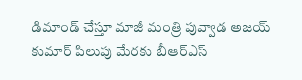డిమాండ్ చేస్తూ మాజీ మంత్రి పువ్వాడ అజయ్ కుమార్ పిలుపు మేరకు బీఆర్ఎస్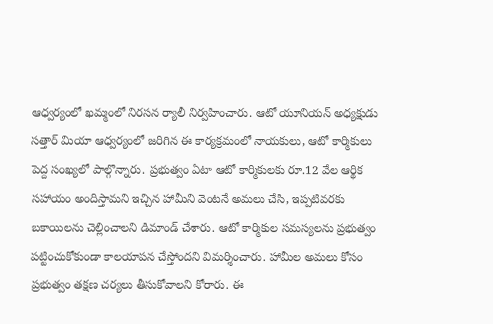ఆధ్వర్యంలో ఖమ్మంలో నిరసన ర్యాలీ నిర్వహించారు. ఆటో యూనియన్ అధ్యక్షుడు సత్తార్ మియా ఆధ్వర్యంలో జరిగిన ఈ కార్యక్రమంలో నాయకులు, ఆటో కార్మికులు పెద్ద సంఖ్యలో పాల్గొన్నారు. ప్రభుత్వం ఏటా ఆటో కార్మికులకు రూ.12 వేల ఆర్థిక సహాయం అందిస్తామని ఇచ్చిన హామీని వెంటనే అమలు చేసి, ఇప్పటివరకు బకాయిలను చెల్లించాలని డిమాండ్ చేశారు. ఆటో కార్మికుల సమస్యలను ప్రభుత్వం పట్టించుకోకుండా కాలయాపన చేస్తోందని విమర్శించారు. హామీల అమలు కోసం ప్రభుత్వం తక్షణ చర్యలు తీసుకోవాలని కోరారు. ఈ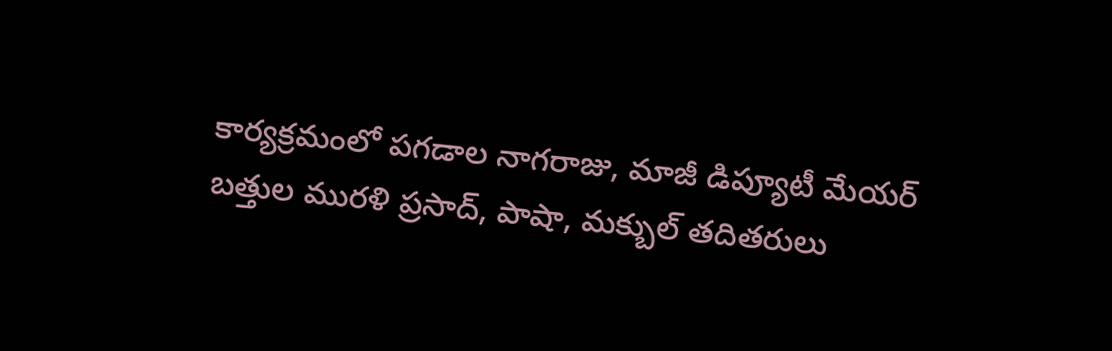కార్యక్రమంలో పగడాల నాగరాజు, మాజీ డిప్యూటీ మేయర్ బత్తుల మురళి ప్రసాద్, పాషా, మక్బుల్ తదితరులు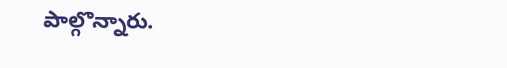పాల్గొన్నారు.